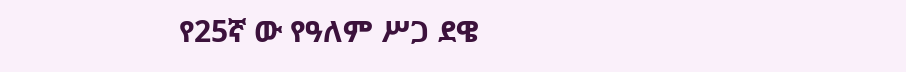የ25ኛ ው የዓለም ሥጋ ደዌ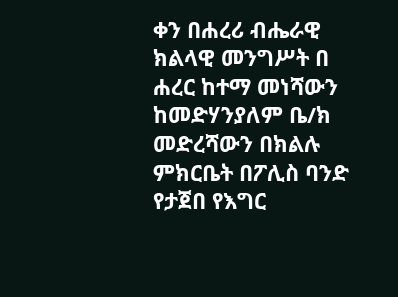ቀን በሐረሪ ብሔራዊ ክልላዊ መንግሥት በ ሐረር ከተማ መነሻውን ከመድሃንያለም ቤ/ክ መድረሻውን በክልሉ ምክርቤት በፖሊስ ባንድ የታጀበ የእግር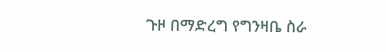ጉዞ በማድረግ የግንዛቤ ስራ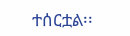ተሰርቷል፡፡